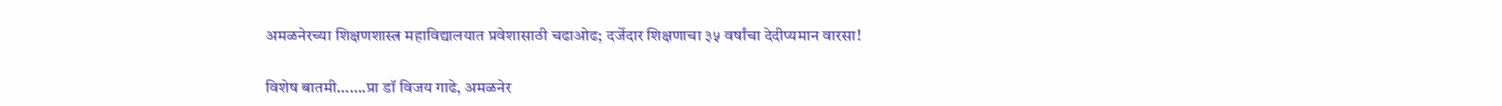अमळनेरच्या शिक्षणशास्त्र महाविद्यालयात प्रवेशासाठी चढाओढ; दर्जेदार शिक्षणाचा ३५ वर्षांचा देदीप्यमान वारसा!

विशेष बातमी…….प्रा डॉ विजय गाढे, अमळनेर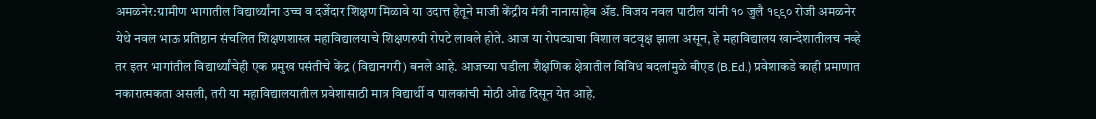अमळनेर:ग्रामीण भागातील विद्यार्थ्यांना उच्च व दर्जेदार शिक्षण मिळावे या उदात्त हेतूने माजी केंद्रीय मंत्री नानासाहेब ॲड. विजय नवल पाटील यांनी १० जुलै १९९० रोजी अमळनेर येथे नवल भाऊ प्रतिष्ठान संचलित शिक्षणशास्त्र महाविद्यालयाचे शिक्षणरुपी रोपटे लावले होते. आज या रोपट्याचा विशाल वटवृक्ष झाला असून, हे महाविद्यालय खान्देशातीलच नव्हे तर इतर भागांतील विद्यार्थ्यांचेही एक प्रमुख पसंतीचे केंद्र (विद्यानगरी) बनले आहे. आजच्या घडीला शैक्षणिक क्षेत्रातील विविध बदलांमुळे बीएड (B.Ed.) प्रवेशाकडे काही प्रमाणात नकारात्मकता असली, तरी या महाविद्यालयातील प्रवेशासाठी मात्र विद्यार्थी व पालकांची मोठी ओढ दिसून येत आहे.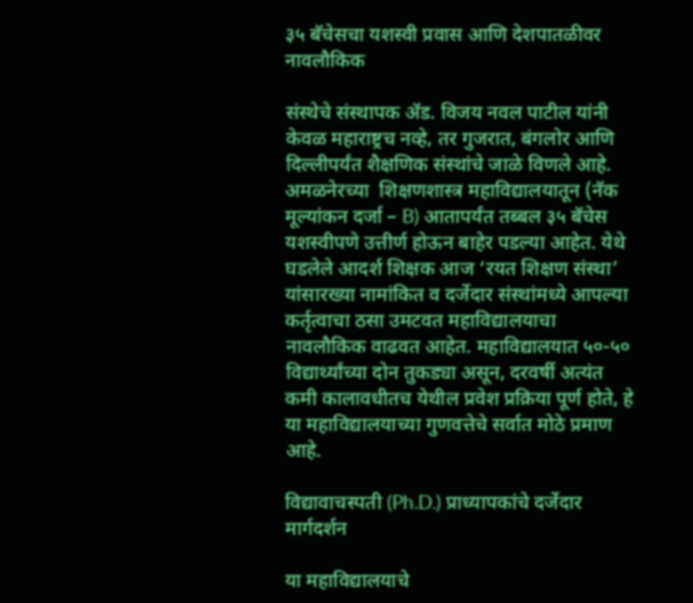३५ बॅचेसचा यशस्वी प्रवास आणि देशपातळीवर नावलौकिक

संस्थेचे संस्थापक ॲड. विजय नवल पाटील यांनी केवळ महाराष्ट्रच नव्हे, तर गुजरात, बंगलोर आणि दिल्लीपर्यंत शैक्षणिक संस्थांचे जाळे विणले आहे. अमळनेरच्या  शिक्षणशास्त्र महाविद्यालयातून (नॅक मूल्यांकन दर्जा – B) आतापर्यंत तब्बल ३५ बॅचेस यशस्वीपणे उत्तीर्ण होऊन बाहेर पडल्या आहेत. येथे घडलेले आदर्श शिक्षक आज ‘रयत शिक्षण संस्था’ यांसारख्या नामांकित व दर्जेदार संस्थांमध्ये आपल्या कर्तृत्वाचा ठसा उमटवत महाविद्यालयाचा नावलौकिक वाढवत आहेत. महाविद्यालयात ५०-५० विद्यार्थ्यांच्या दोन तुकड्या असून, दरवर्षी अत्यंत कमी कालावधीतच येथील प्रवेश प्रक्रिया पूर्ण होते, हे या महाविद्यालयाच्या गुणवत्तेचे सर्वात मोठे प्रमाण आहे.

विद्यावाचस्पती (Ph.D.) प्राध्यापकांचे दर्जेदार मार्गदर्शन

या महाविद्यालयाचे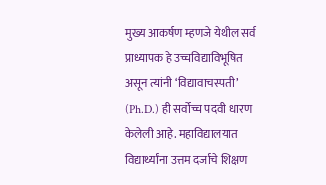मुख्य आकर्षण म्हणजे येथील सर्व प्राध्यापक हे उच्चविद्याविभूषित असून त्यांनी ‘विद्यावाचस्पती’ (Ph.D.) ही सर्वोच्च पदवी धारण केलेली आहे. महाविद्यालयात विद्यार्थ्यांना उत्तम दर्जाचे शिक्षण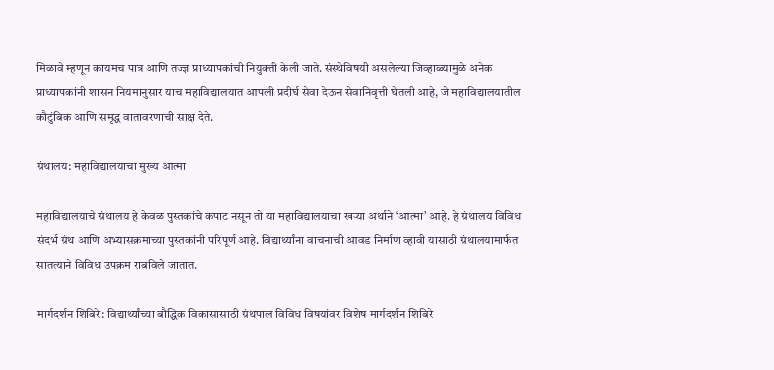मिळावे म्हणून कायमच पात्र आणि तज्ज्ञ प्राध्यापकांची नियुक्ती केली जाते. संस्थेविषयी असलेल्या जिव्हाळ्यामुळे अनेक प्राध्यापकांनी शासन नियमानुसार याच महाविद्यालयात आपली प्रदीर्घ सेवा देऊन सेवानिवृत्ती घेतली आहे, जे महाविद्यालयातील कौटुंबिक आणि समृद्ध वातावरणाची साक्ष देते.

ग्रंथालय: महाविद्यालयाचा मुख्य आत्मा

महाविद्यालयाचे ग्रंथालय हे केवळ पुस्तकांचे कपाट नसून तो या महाविद्यालयाचा खऱ्या अर्थाने ‘आत्मा’ आहे. हे ग्रंथालय विविध संदर्भ ग्रंथ आणि अभ्यासक्रमाच्या पुस्तकांनी परिपूर्ण आहे. विद्यार्थ्यांना वाचनाची आवड निर्माण व्हावी यासाठी ग्रंथालयामार्फत सातत्याने विविध उपक्रम राबविले जातात.

मार्गदर्शन शिबिरे: विद्यार्थ्यांच्या बौद्धिक विकासासाठी ग्रंथपाल विविध विषयांवर विशेष मार्गदर्शन शिबिरे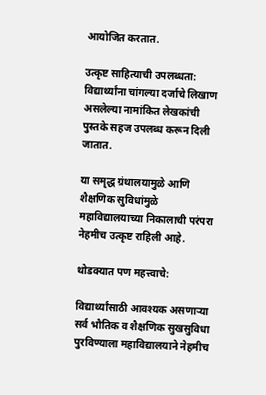आयोजित करतात.

उत्कृष्ट साहित्याची उपलब्धता: विद्यार्थ्यांना चांगल्या दर्जाचे लिखाण असलेल्या नामांकित लेखकांची पुस्तके सहज उपलब्ध करून दिली जातात.

या समृद्ध ग्रंथालयामुळे आणि शैक्षणिक सुविधांमुळे महाविद्यालयाच्या निकालाची परंपरा नेहमीच उत्कृष्ट राहिली आहे.

थोडक्यात पण महत्त्वाचे:

विद्यार्थ्यांसाठी आवश्यक असणाऱ्या सर्व भौतिक व शैक्षणिक सुखसुविधा पुरविण्याला महाविद्यालयाने नेहमीच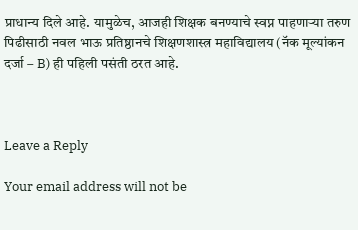प्राधान्य दिले आहे. यामुळेच, आजही शिक्षक बनण्याचे स्वप्न पाहणाऱ्या तरुण पिढीसाठी नवल भाऊ प्रतिष्ठानचे शिक्षणशास्त्र महाविद्यालय (नॅक मूल्यांकन दर्जा – B) ही पहिली पसंती ठरत आहे.



Leave a Reply

Your email address will not be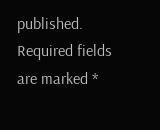published. Required fields are marked *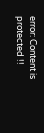error: Content is protected !!